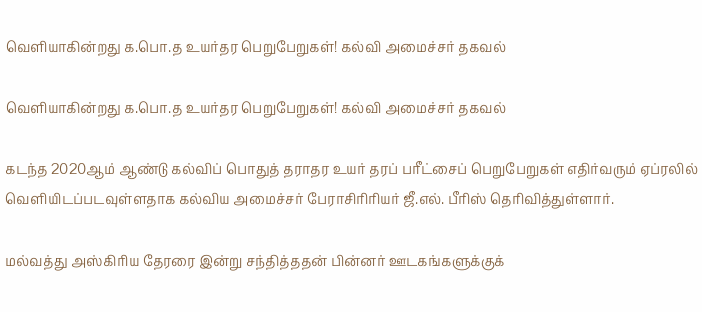வெளியாகின்றது க.பொ.த உயர்தர பெறுபேறுகள்! கல்வி அமைச்சர் தகவல்

வெளியாகின்றது க.பொ.த உயர்தர பெறுபேறுகள்! கல்வி அமைச்சர் தகவல்

கடந்த 2020ஆம் ஆண்டு கல்விப் பொதுத் தராதர உயர் தரப் பரீட்சைப் பெறுபேறுகள் எதிர்வரும் ஏப்ரலில் வெளியிடப்படவுள்ளதாக கல்விய அமைச்சர் பேராசிாிரியர் ஜீ.எல். பீரிஸ் தெரிவித்துள்ளார்.

மல்வத்து அஸ்கிரிய தேரரை இன்று சந்தித்ததன் பின்னர் ஊடகங்களுக்குக்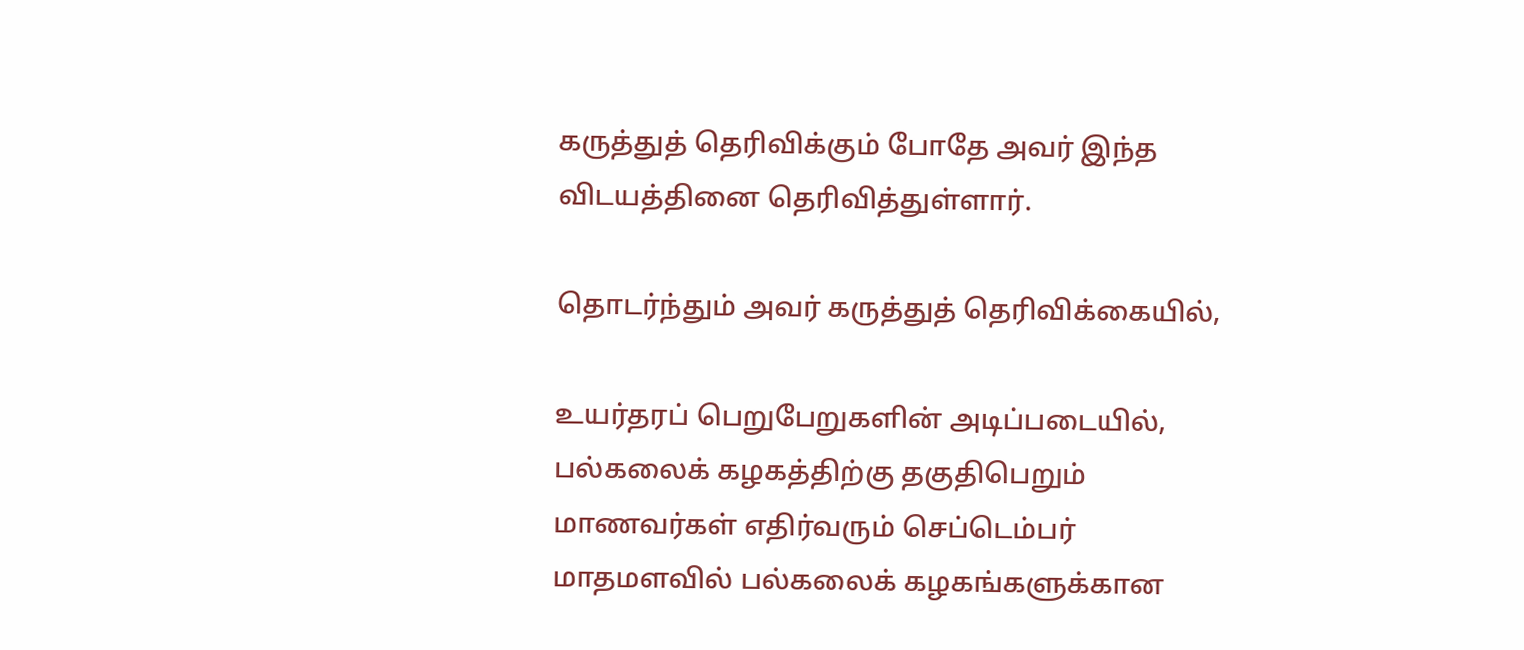கருத்துத் தெரிவிக்கும் போதே அவர் இந்த விடயத்தினை தெரிவித்துள்ளார்.

தொடர்ந்தும் அவர் கருத்துத் தெரிவிக்கையில்,

உயர்தரப் பெறுபேறுகளின் அடிப்படையில், பல்கலைக் கழகத்திற்கு தகுதிபெறும் மாணவர்கள் எதிர்வரும் செப்டெம்பர் மாதமளவில் பல்கலைக் கழகங்களுக்கான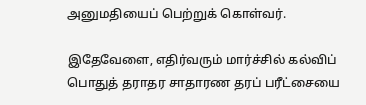அனுமதியைப் பெற்றுக் கொள்வர்.

இதேவேளை, எதிர்வரும் மார்ச்சில் கல்விப் பொதுத் தராதர சாதாரண தரப் பரீட்சையை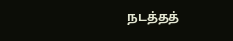நடத்தத்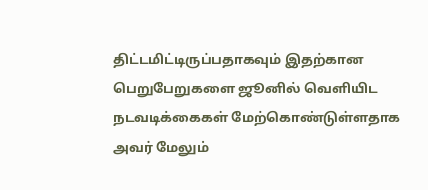திட்டமிட்டிருப்பதாகவும் இதற்கான பெறுபேறுகளை ஜூனில் வெளியிட நடவடிக்கைகள் மேற்கொண்டுள்ளதாக அவர் மேலும்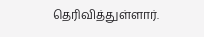தெரிவித்துள்ளார்.